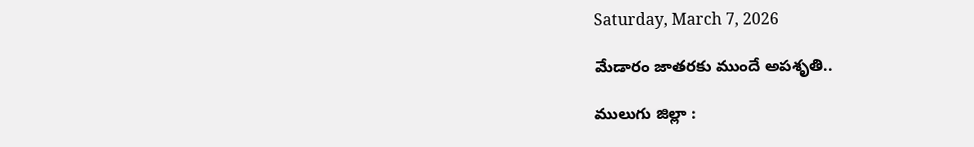Saturday, March 7, 2026

మేడారం జాతరకు ముందే అపశృతి..

ములుగు జిల్లా :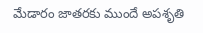మేడారం జాతరకు ముందే అపశృతి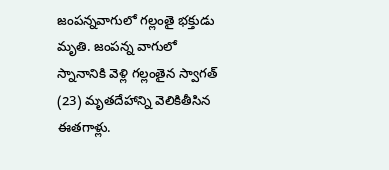జంపన్నవాగులో గల్లంతై భక్తుడు మృతి. జంపన్న వాగులో స్నానానికి వెళ్లి గల్లంతైన స్వాగత్ (23) మృతదేహాన్ని వెలికితీసిన ఈతగాళ్లు.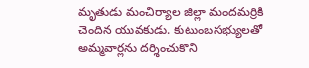మృతుడు మంచిర్యాల జిల్లా మందమర్రికి చెందిన యువకుడు. కుటుంబసభ్యులతో అమ్మవార్లను దర్శించుకొని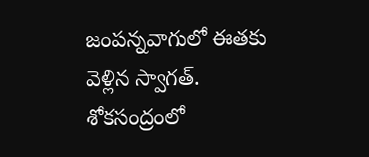జంపన్నవాగులో ఈతకు వెళ్లిన స్వాగత్. శోకసంద్రంలో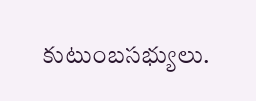కుటుంబసభ్యులు.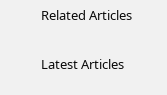Related Articles

Latest Articles